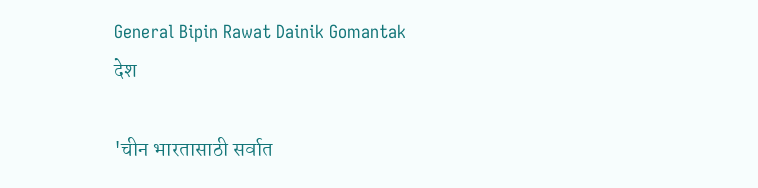General Bipin Rawat Dainik Gomantak
देश

'चीन भारतासाठी सर्वात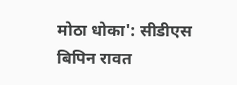मोठा धोका': सीडीएस बिपिन रावत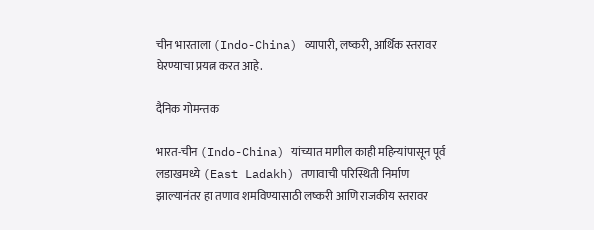चीन भारताला (Indo-China) व्यापारी, लष्करी, आर्थिक स्तरावर घेरण्याचा प्रयत्न करत आहे.

दैनिक गोमन्तक

भारत-चीन (Indo-China) यांच्यात मागील काही महिन्यांपासून पूर्व लडाखमध्ये (East Ladakh) तणावाची परिस्थिती निर्माण झाल्यानंतर हा तणाव शमविण्यासाठी लष्करी आणि राजकीय स्तरावर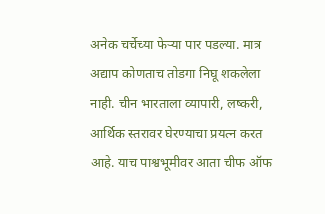अनेक चर्चेच्या फेऱ्या पार पडल्या. मात्र अद्याप कोणताच तोडगा निघू शकलेला नाही. चीन भारताला व्यापारी, लष्करी, आर्थिक स्तरावर घेरण्याचा प्रयत्न करत आहे. याच पाश्वभूमीवर आता चीफ ऑफ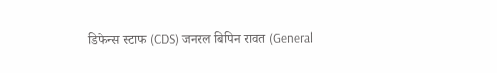डिफेन्स स्टाफ (CDS) जनरल बिपिन रावत (General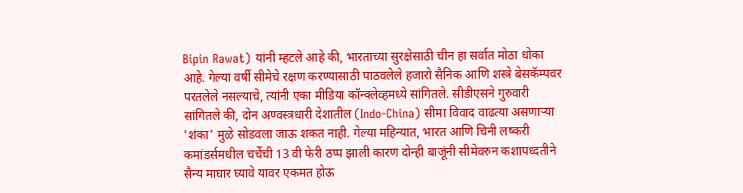Bipin Rawat) यांनी म्हटले आहे की, भारताच्या सुरक्षेसाठी चीन हा सर्वात मोठा धोका आहे. गेल्या वर्षी सीमेचे रक्षण करण्यासाठी पाठवलेले हजारो सैनिक आणि शस्त्रे बेसकॅम्पवर परतलेले नसल्याचे, त्यांनी एका मीडिया कॉन्क्लेव्हमध्ये सांगितले. सीडीएसने गुरुवारी सांगितले की, दोन अण्वस्त्रधारी देशातील (Indo-China) सीमा विवाद वाढत्या असणाऱ्या 'शंका' मुळे सोडवला जाऊ शकत नाही. गेल्या महिन्यात, भारत आणि चिनी लष्करी कमांडर्समधील चर्चेची 13 वी फेरी ठप्प झाली कारण दोन्ही बाजूंनी सीमेवरुन कशापध्दतीने सैन्य माघार घ्यावे यावर एकमत होऊ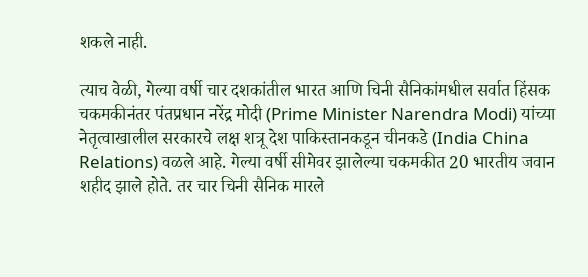शकले नाही.

त्याच वेळी, गेल्या वर्षी चार दशकांतील भारत आणि चिनी सैनिकांमधील सर्वात हिंसक चकमकीनंतर पंतप्रधान नरेंद्र मोदी (Prime Minister Narendra Modi) यांच्या नेतृत्वाखालील सरकारचे लक्ष शत्रू देश पाकिस्तानकडून चीनकडे (India China Relations) वळले आहे. गेल्या वर्षी सीमेवर झालेल्या चकमकीत 20 भारतीय जवान शहीद झाले होते. तर चार चिनी सैनिक मारले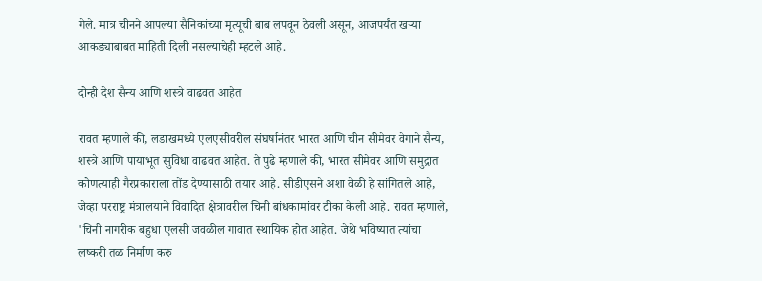गेले. मात्र चीनने आपल्या सैनिकांच्या मृत्यूची बाब लपवून ठेवली असून, आजपर्यंत खऱ्या आकड्याबाबत माहिती दिली नसल्याचेही म्हटले आहे.

दोन्ही देश सैन्य आणि शस्त्रे वाढवत आहेत

रावत म्हणाले की, लडाखमध्ये एलएसीवरील संघर्षानंतर भारत आणि चीन सीमेवर वेगाने सैन्य, शस्त्रे आणि पायाभूत सुविधा वाढवत आहेत. ते पुढे म्हणाले की, भारत सीमेवर आणि समुद्रात कोणत्याही गैरप्रकाराला तोंड देण्यासाठी तयार आहे. सीडीएसने अशा वेळी हे सांगितले आहे, जेव्हा परराष्ट्र मंत्रालयाने विवादित क्षेत्रावरील चिनी बांधकामांवर टीका केली आहे. रावत म्हणाले, 'चिनी नागरीक बहुधा एलसी जवळील गावात स्थायिक होत आहेत. जेथे भविष्यात त्यांचा लष्करी तळ निर्माण करु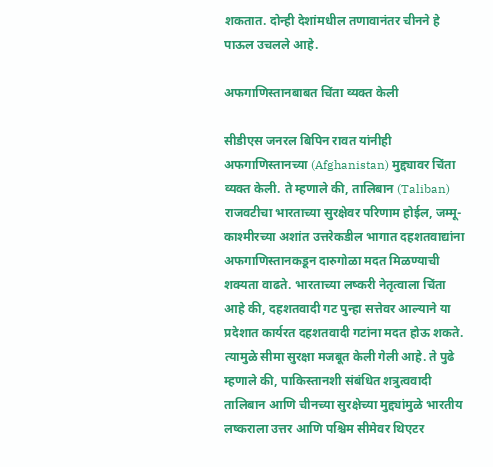शकतात. दोन्ही देशांमधील तणावानंतर चीनने हे पाऊल उचलले आहे.

अफगाणिस्तानबाबत चिंता व्यक्त केली

सीडीएस जनरल बिपिन रावत यांनीही अफगाणिस्तानच्या (Afghanistan) मुद्द्यावर चिंता व्यक्त केली. ते म्हणाले की, तालिबान (Taliban) राजवटीचा भारताच्या सुरक्षेवर परिणाम होईल, जम्मू-काश्मीरच्या अशांत उत्तरेकडील भागात दहशतवाद्यांना अफगाणिस्तानकडून दारुगोळा मदत मिळण्याची शक्यता वाढते. भारताच्या लष्करी नेतृत्वाला चिंता आहे की, दहशतवादी गट पुन्हा सत्तेवर आल्याने या प्रदेशात कार्यरत दहशतवादी गटांना मदत होऊ शकते. त्यामुळे सीमा सुरक्षा मजबूत केली गेली आहे. ते पुढे म्हणाले की, पाकिस्तानशी संबंधित शत्रुत्ववादी तालिबान आणि चीनच्या सुरक्षेच्या मुद्द्यांमुळे भारतीय लष्कराला उत्तर आणि पश्चिम सीमेवर थिएटर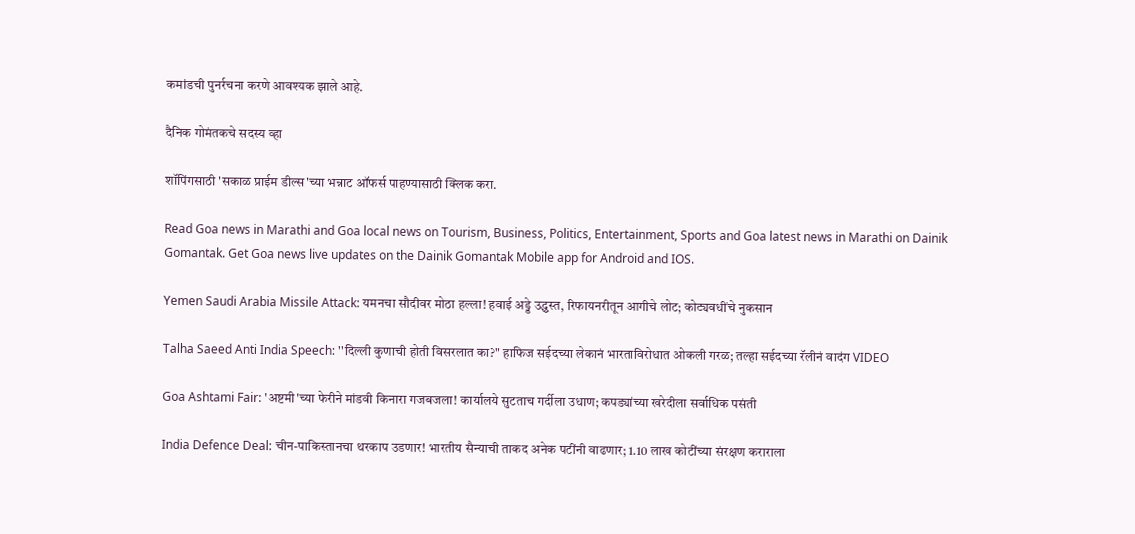कमांडची पुनर्रचना करणे आवश्यक झाले आहे.

दैनिक गोमंतकचे सदस्य व्हा

शॉपिंगसाठी 'सकाळ प्राईम डील्स'च्या भन्नाट ऑफर्स पाहण्यासाठी क्लिक करा.

Read Goa news in Marathi and Goa local news on Tourism, Business, Politics, Entertainment, Sports and Goa latest news in Marathi on Dainik Gomantak. Get Goa news live updates on the Dainik Gomantak Mobile app for Android and IOS.

Yemen Saudi Arabia Missile Attack: यमनचा सौदीवर मोठा हल्ला! हवाई अड्डे उद्ध्वस्त, रिफायनरीतून आगीचे लोट; कोट्यवधींचे नुकसान

Talha Saeed Anti India Speech: ''दिल्ली कुणाची होती विसरलात का?" हाफिज सईदच्या लेकानं भारताविरोधात ओकली गरळ; तल्हा सईदच्या रॅलीनं वादंग VIDEO

Goa Ashtami Fair: 'अष्टमी'च्या फेरीने मांडवी किनारा गजबजला! कार्यालये सुटताच गर्दीला उधाण; कपड्यांच्या खरेदीला सर्वाधिक पसंती

India Defence Deal: चीन-पाकिस्तानचा थरकाप उडणार! भारतीय सैन्याची ताकद अनेक पटींनी वाढणार; 1.10 लाख कोटींच्या संरक्षण कराराला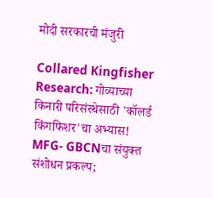मोदी सरकारची मंजुरी

Collared Kingfisher Research: गोव्याच्या किनारी परिसंस्थेसाठी 'कॉलर्ड किंगफिशर'चा अभ्यास! MFG- GBCNचा संयुक्त संशोधन प्रकल्प;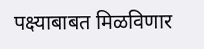पक्ष्याबाबत मिळविणार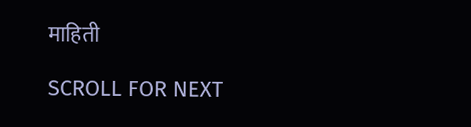माहिती

SCROLL FOR NEXT